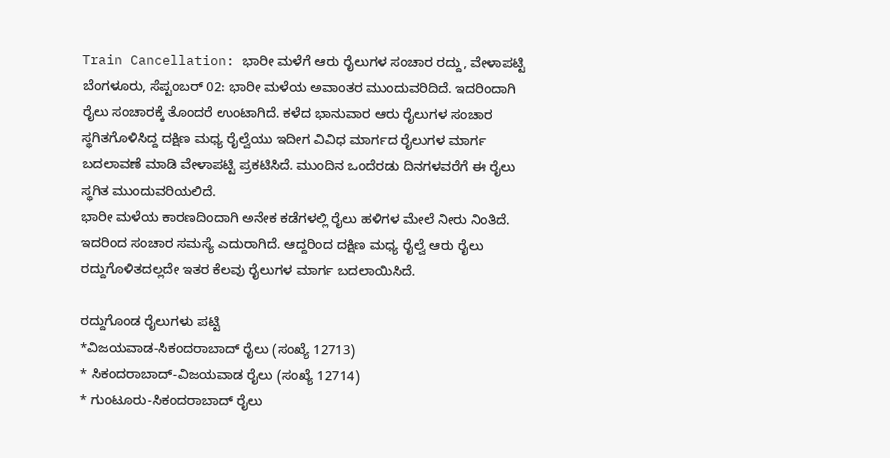Train Cancellation: ಭಾರೀ ಮಳೆಗೆ ಆರು ರೈಲುಗಳ ಸಂಚಾರ ರದ್ದು, ವೇಳಾಪಟ್ಟಿ
ಬೆಂಗಳೂರು, ಸೆಪ್ಟಂಬರ್ 02: ಭಾರೀ ಮಳೆಯ ಅವಾಂತರ ಮುಂದುವರಿದಿದೆ. ಇದರಿಂದಾಗಿ ರೈಲು ಸಂಚಾರಕ್ಕೆ ತೊಂದರೆ ಉಂಟಾಗಿದೆ. ಕಳೆದ ಭಾನುವಾರ ಆರು ರೈಲುಗಳ ಸಂಚಾರ ಸ್ಥಗಿತಗೊಳಿಸಿದ್ದ ದಕ್ಷಿಣ ಮಧ್ಯ ರೈಲ್ವೆಯು ಇದೀಗ ವಿವಿಧ ಮಾರ್ಗದ ರೈಲುಗಳ ಮಾರ್ಗ ಬದಲಾವಣೆ ಮಾಡಿ ವೇಳಾಪಟ್ಟಿ ಪ್ರಕಟಿಸಿದೆ. ಮುಂದಿನ ಒಂದೆರಡು ದಿನಗಳವರೆಗೆ ಈ ರೈಲು ಸ್ಥಗಿತ ಮುಂದುವರಿಯಲಿದೆ.
ಭಾರೀ ಮಳೆಯ ಕಾರಣದಿಂದಾಗಿ ಅನೇಕ ಕಡೆಗಳಲ್ಲಿ ರೈಲು ಹಳಿಗಳ ಮೇಲೆ ನೀರು ನಿಂತಿದೆ. ಇದರಿಂದ ಸಂಚಾರ ಸಮಸ್ಯೆ ಎದುರಾಗಿದೆ. ಆದ್ದರಿಂದ ದಕ್ಷಿಣ ಮಧ್ಯ ರೈಲ್ವೆ ಆರು ರೈಲು ರದ್ದುಗೊಳಿತದಲ್ಲದೇ ಇತರ ಕೆಲವು ರೈಲುಗಳ ಮಾರ್ಗ ಬದಲಾಯಿಸಿದೆ.

ರದ್ದುಗೊಂಡ ರೈಲುಗಳು ಪಟ್ಟಿ
*ವಿಜಯವಾಡ-ಸಿಕಂದರಾಬಾದ್ ರೈಲು (ಸಂಖ್ಯೆ 12713)
* ಸಿಕಂದರಾಬಾದ್-ವಿಜಯವಾಡ ರೈಲು (ಸಂಖ್ಯೆ 12714)
* ಗುಂಟೂರು-ಸಿಕಂದರಾಬಾದ್ ರೈಲು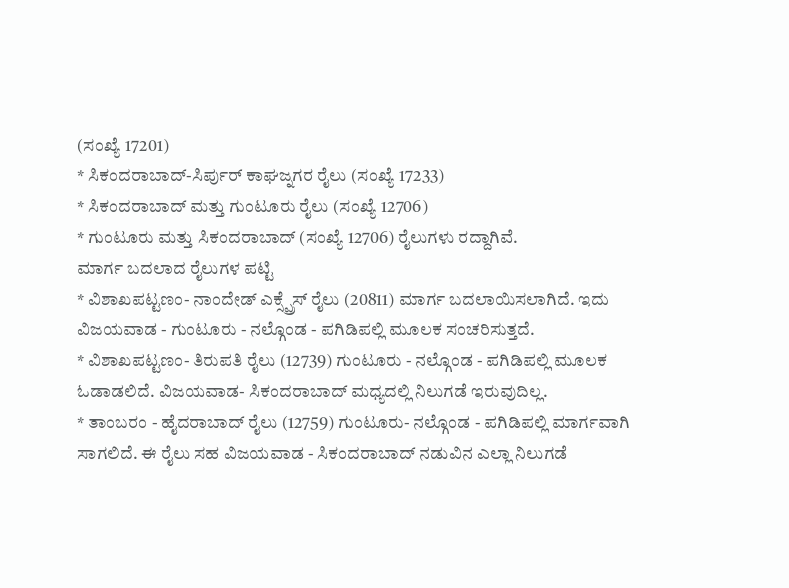(ಸಂಖ್ಯೆ 17201)
* ಸಿಕಂದರಾಬಾದ್-ಸಿರ್ಪುರ್ ಕಾಘಜ್ನಗರ ರೈಲು (ಸಂಖ್ಯೆ 17233)
* ಸಿಕಂದರಾಬಾದ್ ಮತ್ತು ಗುಂಟೂರು ರೈಲು (ಸಂಖ್ಯೆ 12706)
* ಗುಂಟೂರು ಮತ್ತು ಸಿಕಂದರಾಬಾದ್ (ಸಂಖ್ಯೆ 12706) ರೈಲುಗಳು ರದ್ದಾಗಿವೆ.
ಮಾರ್ಗ ಬದಲಾದ ರೈಲುಗಳ ಪಟ್ಟಿ
* ವಿಶಾಖಪಟ್ಟಣಂ- ನಾಂದೇಡ್ ಎಕ್ಸ್ಪ್ರೆಸ್ ರೈಲು (20811) ಮಾರ್ಗ ಬದಲಾಯಿಸಲಾಗಿದೆ. ಇದು ವಿಜಯವಾಡ - ಗುಂಟೂರು - ನಲ್ಗೊಂಡ - ಪಗಿಡಿಪಲ್ಲಿ ಮೂಲಕ ಸಂಚರಿಸುತ್ತದೆ.
* ವಿಶಾಖಪಟ್ಟಣಂ- ತಿರುಪತಿ ರೈಲು (12739) ಗುಂಟೂರು - ನಲ್ಗೊಂಡ - ಪಗಿಡಿಪಲ್ಲಿ ಮೂಲಕ ಓಡಾಡಲಿದೆ. ವಿಜಯವಾಡ- ಸಿಕಂದರಾಬಾದ್ ಮಧ್ಯದಲ್ಲಿ ನಿಲುಗಡೆ ಇರುವುದಿಲ್ಲ.
* ತಾಂಬರಂ - ಹೈದರಾಬಾದ್ ರೈಲು (12759) ಗುಂಟೂರು- ನಲ್ಗೊಂಡ - ಪಗಿಡಿಪಲ್ಲಿ ಮಾರ್ಗವಾಗಿ ಸಾಗಲಿದೆ. ಈ ರೈಲು ಸಹ ವಿಜಯವಾಡ - ಸಿಕಂದರಾಬಾದ್ ನಡುವಿನ ಎಲ್ಲಾ ನಿಲುಗಡೆ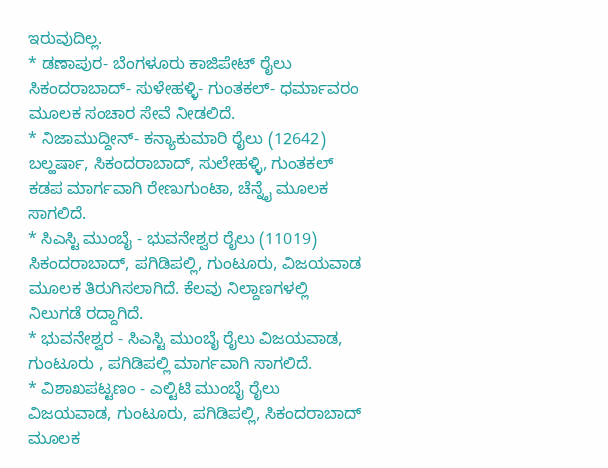ಇರುವುದಿಲ್ಲ.
* ಡಣಾಪುರ- ಬೆಂಗಳೂರು ಕಾಜಿಪೇಟ್ ರೈಲು ಸಿಕಂದರಾಬಾದ್- ಸುಳೇಹಳ್ಳಿ- ಗುಂತಕಲ್- ಧರ್ಮಾವರಂ ಮೂಲಕ ಸಂಚಾರ ಸೇವೆ ನೀಡಲಿದೆ.
* ನಿಜಾಮುದ್ದೀನ್- ಕನ್ಯಾಕುಮಾರಿ ರೈಲು (12642) ಬಲ್ಹರ್ಷಾ, ಸಿಕಂದರಾಬಾದ್, ಸುಲೇಹಳ್ಳಿ, ಗುಂತಕಲ್ ಕಡಪ ಮಾರ್ಗವಾಗಿ ರೇಣುಗುಂಟಾ, ಚೆನ್ನೈ ಮೂಲಕ ಸಾಗಲಿದೆ.
* ಸಿಎಸ್ಟಿ ಮುಂಬೈ - ಭುವನೇಶ್ವರ ರೈಲು (11019) ಸಿಕಂದರಾಬಾದ್, ಪಗಿಡಿಪಲ್ಲಿ, ಗುಂಟೂರು, ವಿಜಯವಾಡ ಮೂಲಕ ತಿರುಗಿಸಲಾಗಿದೆ. ಕೆಲವು ನಿಲ್ದಾಣಗಳಲ್ಲಿ ನಿಲುಗಡೆ ರದ್ದಾಗಿದೆ.
* ಭುವನೇಶ್ವರ - ಸಿಎಸ್ಟಿ ಮುಂಬೈ ರೈಲು ವಿಜಯವಾಡ, ಗುಂಟೂರು , ಪಗಿಡಿಪಲ್ಲಿ ಮಾರ್ಗವಾಗಿ ಸಾಗಲಿದೆ.
* ವಿಶಾಖಪಟ್ಟಣಂ - ಎಲ್ಟಿಟಿ ಮುಂಬೈ ರೈಲು ವಿಜಯವಾಡ, ಗುಂಟೂರು, ಪಗಿಡಿಪಲ್ಲಿ, ಸಿಕಂದರಾಬಾದ್ ಮೂಲಕ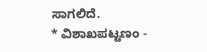ಸಾಗಲಿದೆ.
* ವಿಶಾಖಪಟ್ಟಣಂ -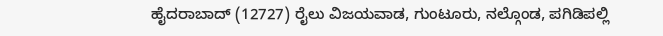ಹೈದರಾಬಾದ್ (12727) ರೈಲು ವಿಜಯವಾಡ, ಗುಂಟೂರು, ನಲ್ಗೊಂಡ, ಪಗಿಡಿಪಲ್ಲಿ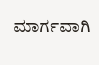ಮಾರ್ಗವಾಗಿ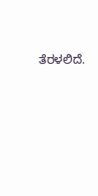ತೆರಳಲಿದೆ.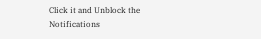Click it and Unblock the Notifications